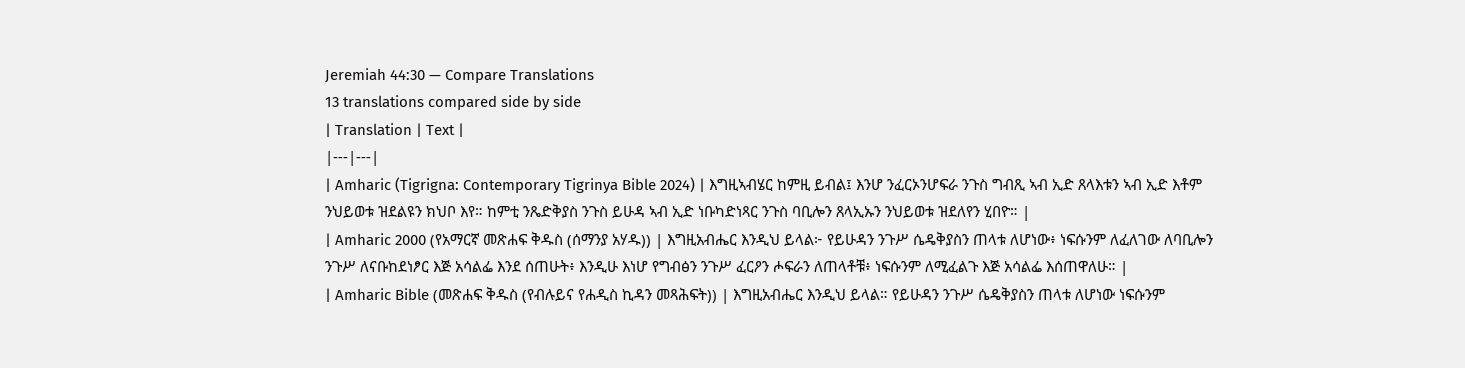Jeremiah 44:30 — Compare Translations
13 translations compared side by side
| Translation | Text |
|---|---|
| Amharic (Tigrigna: Contemporary Tigrinya Bible 2024) | እግዚኣብሄር ከምዚ ይብል፤ እንሆ ንፈርኦንሆፍራ ንጉስ ግብጺ ኣብ ኢድ ጸላእቱን ኣብ ኢድ እቶም ንህይወቱ ዝደልዩን ክህቦ እየ። ከምቲ ንጼድቅያስ ንጉስ ይሁዳ ኣብ ኢድ ነቡካድነጻር ንጉስ ባቢሎን ጸላኢኡን ንህይወቱ ዝደለየን ሂበዮ። |
| Amharic 2000 (የአማርኛ መጽሐፍ ቅዱስ (ሰማንያ አሃዱ)) | እግዚአብሔር እንዲህ ይላል፦ የይሁዳን ንጉሥ ሴዴቅያስን ጠላቱ ለሆነው፥ ነፍሱንም ለፈለገው ለባቢሎን ንጉሥ ለናቡከደነፆር እጅ አሳልፌ እንደ ሰጠሁት፥ እንዲሁ እነሆ የግብፅን ንጉሥ ፈርዖን ሖፍራን ለጠላቶቹ፥ ነፍሱንም ለሚፈልጉ እጅ አሳልፌ እሰጠዋለሁ። |
| Amharic Bible (መጽሐፍ ቅዱስ (የብሉይና የሐዲስ ኪዳን መጻሕፍት)) | እግዚአብሔር እንዲህ ይላል። የይሁዳን ንጉሥ ሴዴቅያስን ጠላቱ ለሆነው ነፍሱንም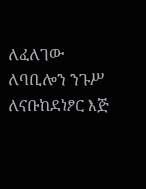ለፈለገው ለባቢሎን ንጉሥ ለናቡከደነፆር እጅ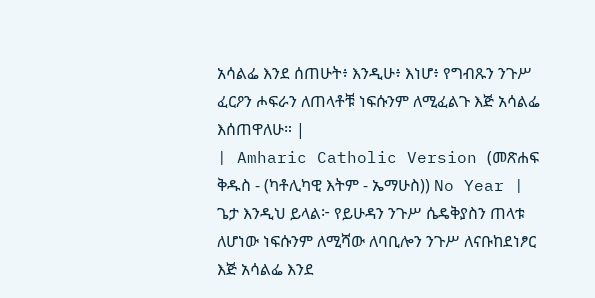አሳልፌ እንደ ሰጠሁት፥ እንዲሁ፥ እነሆ፥ የግብጹን ንጉሥ ፈርዖን ሖፍራን ለጠላቶቹ ነፍሱንም ለሚፈልጉ እጅ አሳልፌ እሰጠዋለሁ። |
| Amharic Catholic Version (መጽሐፍ ቅዱስ - (ካቶሊካዊ እትም - ኤማሁስ)) No Year | ጌታ እንዲህ ይላል፦ የይሁዳን ንጉሥ ሴዴቅያስን ጠላቱ ለሆነው ነፍሱንም ለሚሻው ለባቢሎን ንጉሥ ለናቡከደነፆር እጅ አሳልፌ እንደ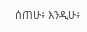ሰጠሁ፥ እንዲሁ፥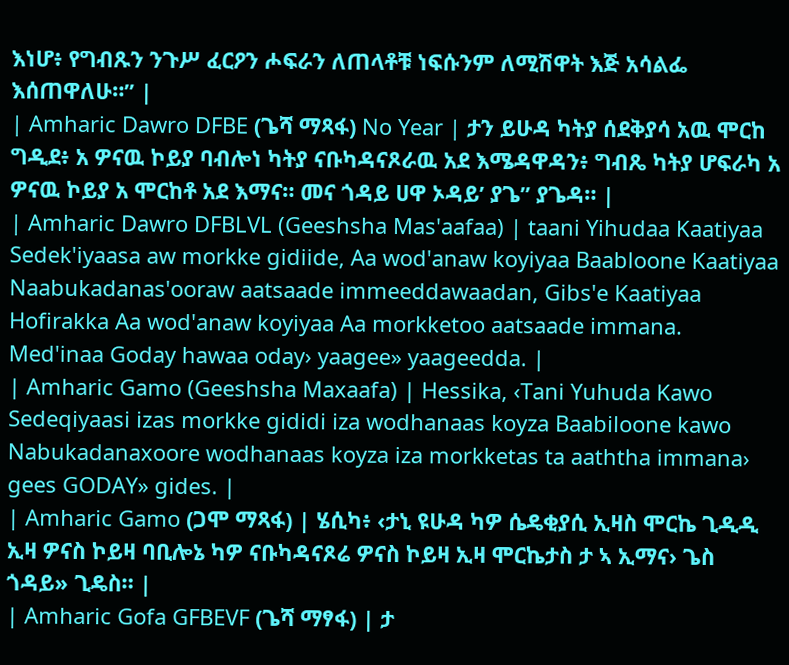እነሆ፥ የግብጹን ንጉሥ ፈርዖን ሖፍራን ለጠላቶቹ ነፍሱንም ለሚሽዋት እጅ አሳልፌ እሰጠዋለሁ።” |
| Amharic Dawro DFBE (ጌሻ ማጻፋ) No Year | ታን ይሁዳ ካትያ ሰደቅያሳ አዉ ሞርከ ግዲደ፥ አ ዎናዉ ኮይያ ባብሎነ ካትያ ናቡካዳናጾራዉ አደ እሜዳዋዳን፥ ግብጼ ካትያ ሆፍራካ አ ዎናዉ ኮይያ አ ሞርከቶ አደ እማና። መና ጎዳይ ሀዋ ኦዳይ’ ያጌ” ያጌዳ። |
| Amharic Dawro DFBLVL (Geeshsha Mas'aafaa) | taani Yihudaa Kaatiyaa Sedek'iyaasa aw morkke gidiide, Aa wod'anaw koyiyaa Baabloone Kaatiyaa Naabukadanas'ooraw aatsaade immeeddawaadan, Gibs'e Kaatiyaa Hofirakka Aa wod'anaw koyiyaa Aa morkketoo aatsaade immana. Med'inaa Goday hawaa oday› yaagee» yaageedda. |
| Amharic Gamo (Geeshsha Maxaafa) | Hessika, ‹Tani Yuhuda Kawo Sedeqiyaasi izas morkke gididi iza wodhanaas koyza Baabiloone kawo Nabukadanaxoore wodhanaas koyza iza morkketas ta aaththa immana› gees GODAY» gides. |
| Amharic Gamo (ጋሞ ማጻፋ) | ሄሲካ፥ ‹ታኒ ዩሁዳ ካዎ ሴዴቂያሲ ኢዛስ ሞርኬ ጊዲዲ ኢዛ ዎናስ ኮይዛ ባቢሎኔ ካዎ ናቡካዳናጾሬ ዎናስ ኮይዛ ኢዛ ሞርኬታስ ታ ኣ ኢማና› ጌስ ጎዳይ» ጊዴስ። |
| Amharic Gofa GFBEVF (ጌሻ ማፃፋ) | ታ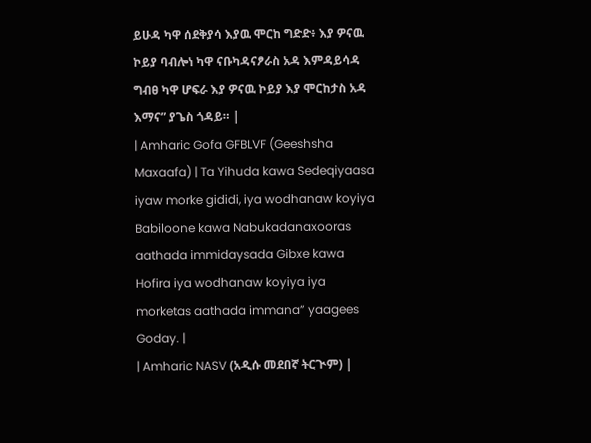ይሁዳ ካዋ ሰደቅያሳ እያዉ ሞርከ ግድድ፥ እያ ዎናዉ ኮይያ ባብሎነ ካዋ ናቡካዳናፆራስ አዳ እምዳይሳዳ ግብፀ ካዋ ሆፍራ እያ ዎናዉ ኮይያ እያ ሞርከታስ አዳ እማና” ያጌስ ጎዳይ። |
| Amharic Gofa GFBLVF (Geeshsha Maxaafa) | Ta Yihuda kawa Sedeqiyaasa iyaw morke gididi, iya wodhanaw koyiya Babiloone kawa Nabukadanaxooras aathada immidaysada Gibxe kawa Hofira iya wodhanaw koyiya iya morketas aathada immana” yaagees Goday. |
| Amharic NASV (አዲሱ መደበኛ ትርጒም) |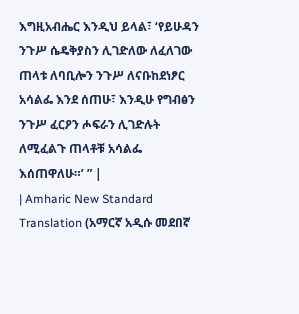እግዚአብሔር እንዲህ ይላል፣ ‘የይሁዳን ንጉሥ ሴዴቅያስን ሊገድለው ለፈለገው ጠላቱ ለባቢሎን ንጉሥ ለናቡከደነፆር አሳልፌ እንደ ሰጠሁ፣ እንዲሁ የግብፅን ንጉሥ ፈርዖን ሖፍራን ሊገድሉት ለሚፈልጉ ጠላቶቹ አሳልፌ እሰጠዋለሁ።’ ” |
| Amharic New Standard Translation (አማርኛ አዲሱ መደበኛ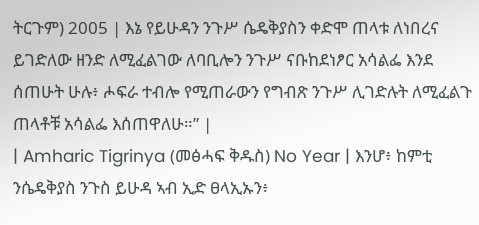ትርጉም) 2005 | እኔ የይሁዳን ንጉሥ ሴዴቅያስን ቀድሞ ጠላቱ ለነበረና ይገድለው ዘንድ ለሚፈልገው ለባቢሎን ንጉሥ ናቡከደነፆር አሳልፌ እንደ ሰጠሁት ሁሉ፥ ሖፍራ ተብሎ የሚጠራውን የግብጽ ንጉሥ ሊገድሉት ለሚፈልጉ ጠላቶቹ አሳልፌ እሰጠዋለሁ።” |
| Amharic Tigrinya (መፅሓፍ ቅዱስ) No Year | እንሆ፥ ከምቲ ንሴዴቅያስ ንጉስ ይሁዳ ኣብ ኢድ ፀላኢኡን፥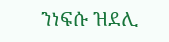ንነፍሱ ዝደሊ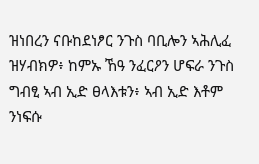ዝነበረን ናቡከደነፆር ንጉስ ባቢሎን ኣሕሊፈ ዝሃብክዎ፥ ከምኡ ኸዓ ንፈርዖን ሆፍራ ንጉስ ግብፂ ኣብ ኢድ ፀላእቱን፥ ኣብ ኢድ እቶም ንነፍሱ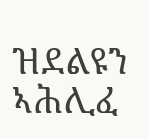ዝደልዩን ኣሕሊፈ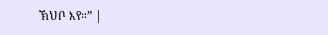ኽህቦ እየ።” |